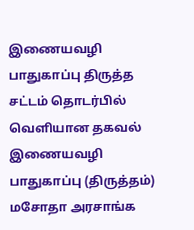இணையவழி பாதுகாப்பு திருத்த சட்டம் தொடர்பில் வெளியான தகவல்
இணையவழி பாதுகாப்பு (திருத்தம்) மசோதா அரசாங்க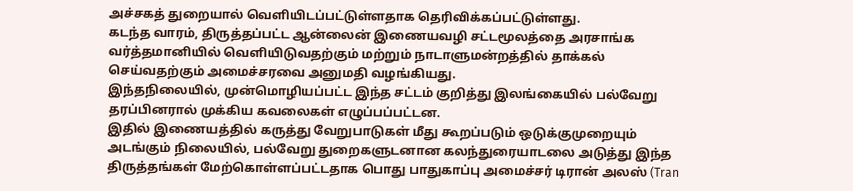அச்சகத் துறையால் வெளியிடப்பட்டுள்ளதாக தெரிவிக்கப்பட்டுள்ளது.
கடந்த வாரம், திருத்தப்பட்ட ஆன்லைன் இணையவழி சட்டமூலத்தை அரசாங்க வர்த்தமானியில் வெளியிடுவதற்கும் மற்றும் நாடாளுமன்றத்தில் தாக்கல் செய்வதற்கும் அமைச்சரவை அனுமதி வழங்கியது.
இந்தநிலையில், முன்மொழியப்பட்ட இந்த சட்டம் குறித்து இலங்கையில் பல்வேறு தரப்பினரால் முக்கிய கவலைகள் எழுப்பப்பட்டன.
இதில் இணையத்தில் கருத்து வேறுபாடுகள் மீது கூறப்படும் ஒடுக்குமுறையும் அடங்கும் நிலையில், பல்வேறு துறைகளுடனான கலந்துரையாடலை அடுத்து இந்த திருத்தங்கள் மேற்கொள்ளப்பட்டதாக பொது பாதுகாப்பு அமைச்சர் டிரான் அலஸ் (Tran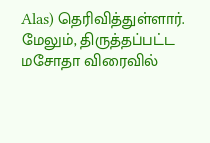Alas) தெரிவித்துள்ளார்.
மேலும், திருத்தப்பட்ட மசோதா விரைவில்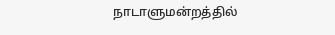நாடாளுமன்றத்தில்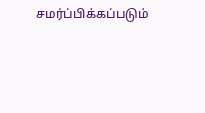சமர்ப்பிக்கப்படும்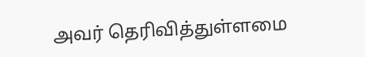அவர் தெரிவித்துள்ளமை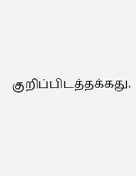குறிப்பிடத்தக்கது.